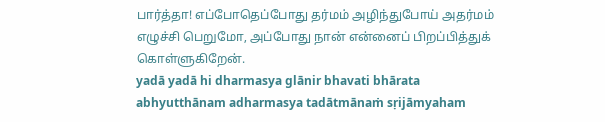பார்த்தா! எப்போதெப்போது தர்மம் அழிந்துபோய் அதர்மம் எழுச்சி பெறுமோ, அப்போது நான் என்னைப் பிறப்பித்துக் கொள்ளுகிறேன்.
yadā yadā hi dharmasya glānir bhavati bhārata abhyutthānam adharmasya tadātmānaṁ sṛijāmyaham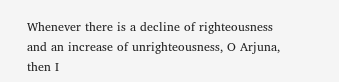Whenever there is a decline of righteousness and an increase of unrighteousness, O Arjuna, then I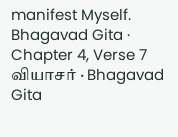manifest Myself.
Bhagavad Gita · Chapter 4, Verse 7
வியாசர் · Bhagavad Gita